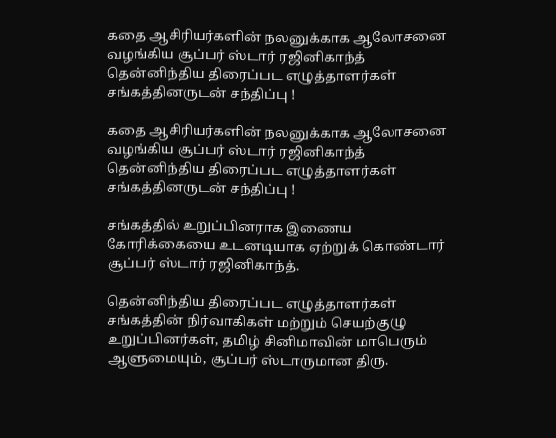கதை ஆசிரியர்களின் நலனுக்காக ஆலோசனை வழங்கிய சூப்பர் ஸ்டார் ரஜினிகாந்த் தென்னிந்திய திரைப்பட எழுத்தாளர்கள் சங்கத்தினருடன் சந்திப்பு !

கதை ஆசிரியர்களின் நலனுக்காக ஆலோசனை வழங்கிய சூப்பர் ஸ்டார் ரஜினிகாந்த் தென்னிந்திய திரைப்பட எழுத்தாளர்கள் சங்கத்தினருடன் சந்திப்பு !

சங்கத்தில் உறுப்பினராக இணைய கோரிக்கையை உடனடியாக ஏற்றுக் கொண்டார் சூப்பர் ஸ்டார் ரஜினிகாந்த்.

தென்னிந்திய திரைப்பட எழுத்தாளர்கள் சங்கத்தின் நிர்வாகிகள் மற்றும் செயற்குழு உறுப்பினர்கள், தமிழ் சினிமாவின் மாபெரும் ஆளுமையும், சூப்பர் ஸ்டாருமான திரு.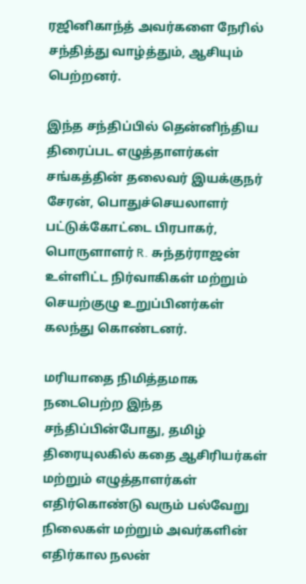ரஜினிகாந்த் அவர்களை நேரில் சந்தித்து வாழ்த்தும், ஆசியும் பெற்றனர்.

இந்த சந்திப்பில் தென்னிந்திய திரைப்பட எழுத்தாளர்கள் சங்கத்தின் தலைவர் இயக்குநர் சேரன், பொதுச்செயலாளர் பட்டுக்கோட்டை பிரபாகர், பொருளாளர் R. சுந்தர்ராஜன் உள்ளிட்ட நிர்வாகிகள் மற்றும் செயற்குழு உறுப்பினர்கள் கலந்து கொண்டனர்.

மரியாதை நிமித்தமாக நடைபெற்ற இந்த சந்திப்பின்போது, தமிழ் திரையுலகில் கதை ஆசிரியர்கள் மற்றும் எழுத்தாளர்கள் எதிர்கொண்டு வரும் பல்வேறு நிலைகள் மற்றும் அவர்களின் எதிர்கால நலன்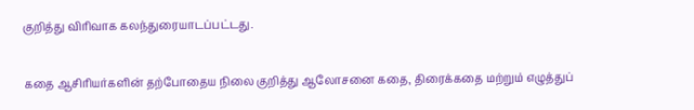குறித்து விரிவாக கலந்துரையாடப்பட்டது.

கதை ஆசிரியர்களின் தற்போதைய நிலை குறித்து ஆலோசனை கதை, திரைக்கதை மற்றும் எழுத்துப்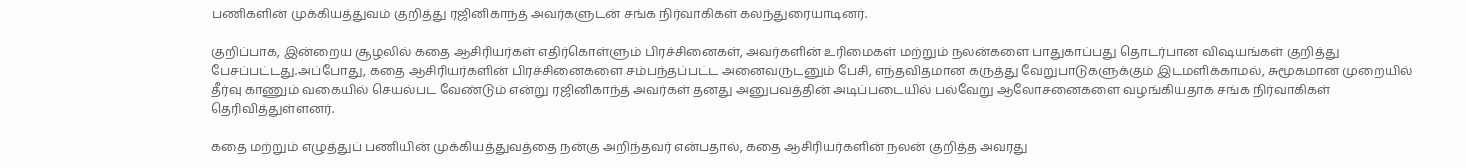பணிகளின் முக்கியத்துவம் குறித்து ரஜினிகாந்த் அவர்களுடன் சங்க நிர்வாகிகள் கலந்துரையாடினர்.

குறிப்பாக, இன்றைய சூழலில் கதை ஆசிரியர்கள் எதிர்கொள்ளும் பிரச்சினைகள், அவர்களின் உரிமைகள் மற்றும் நலன்களை பாதுகாப்பது தொடர்பான விஷயங்கள் குறித்து பேசப்பட்டது.அப்போது, கதை ஆசிரியர்களின் பிரச்சினைகளை சம்பந்தப்பட்ட அனைவருடனும் பேசி, எந்தவிதமான கருத்து வேறுபாடுகளுக்கும் இடமளிக்காமல், சுமூகமான முறையில் தீர்வு காணும் வகையில் செயல்பட வேண்டும் என்று ரஜினிகாந்த் அவர்கள் தனது அனுபவத்தின் அடிப்படையில் பல்வேறு ஆலோசனைகளை வழங்கியதாக சங்க நிர்வாகிகள் தெரிவித்துள்ளனர்.

கதை மற்றும் எழுத்துப் பணியின் முக்கியத்துவத்தை நன்கு அறிந்தவர் என்பதால், கதை ஆசிரியர்களின் நலன் குறித்த அவரது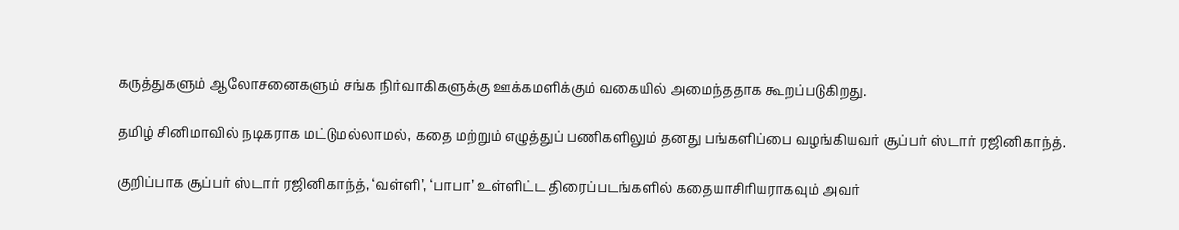கருத்துகளும் ஆலோசனைகளும் சங்க நிர்வாகிகளுக்கு ஊக்கமளிக்கும் வகையில் அமைந்ததாக கூறப்படுகிறது.

தமிழ் சினிமாவில் நடிகராக மட்டுமல்லாமல், கதை மற்றும் எழுத்துப் பணிகளிலும் தனது பங்களிப்பை வழங்கியவர் சூப்பர் ஸ்டார் ரஜினிகாந்த்.

குறிப்பாக சூப்பர் ஸ்டார் ரஜினிகாந்த், ‘வள்ளி’, ‘பாபா’ உள்ளிட்ட திரைப்படங்களில் கதையாசிரியராகவும் அவர்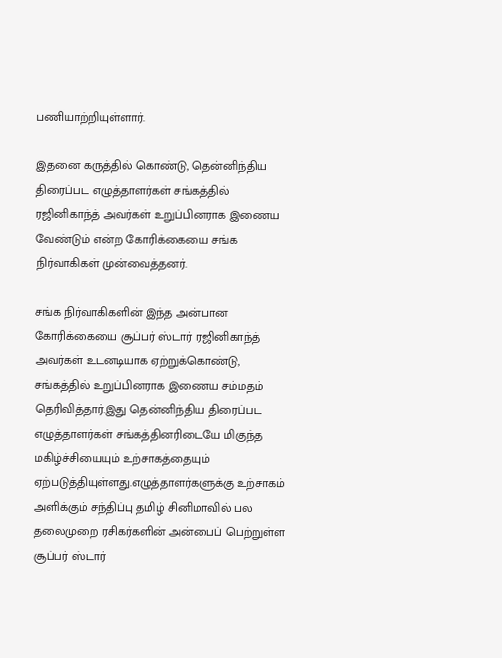பணியாற்றியுள்ளார்.

இதனை கருத்தில் கொண்டு, தென்னிந்திய திரைப்பட எழுத்தாளர்கள் சங்கத்தில் ரஜினிகாந்த் அவர்கள் உறுப்பினராக இணைய வேண்டும் என்ற கோரிக்கையை சங்க நிர்வாகிகள் முன்வைத்தனர்.

சங்க நிர்வாகிகளின் இந்த அன்பான கோரிக்கையை சூப்பர் ஸ்டார் ரஜினிகாந்த் அவர்கள் உடனடியாக ஏற்றுக்கொண்டு, சங்கத்தில் உறுப்பினராக இணைய சம்மதம் தெரிவித்தார்.இது தென்னிந்திய திரைப்பட எழுத்தாளர்கள் சங்கத்தினரிடையே மிகுந்த மகிழ்ச்சியையும் உற்சாகத்தையும் ஏற்படுத்தியுள்ளது.எழுத்தாளர்களுக்கு உற்சாகம் அளிக்கும் சந்திப்பு தமிழ் சினிமாவில் பல தலைமுறை ரசிகர்களின் அன்பைப் பெற்றுள்ள சூப்பர் ஸ்டார்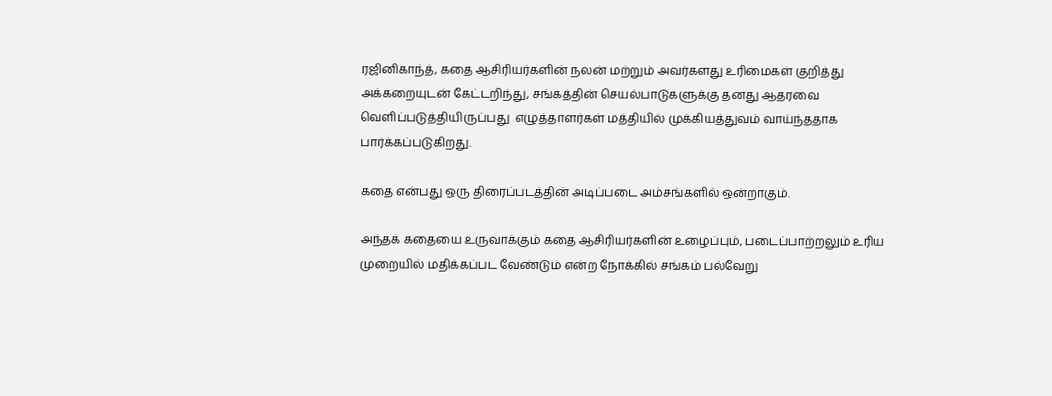ரஜினிகாந்த், கதை ஆசிரியர்களின் நலன் மற்றும் அவர்களது உரிமைகள் குறித்து அக்கறையுடன் கேட்டறிந்து, சங்கத்தின் செயல்பாடுகளுக்கு தனது ஆதரவை வெளிப்படுத்தியிருப்பது  எழுத்தாளர்கள் மத்தியில் முக்கியத்துவம் வாய்ந்ததாக பார்க்கப்படுகிறது.

கதை என்பது ஒரு திரைப்படத்தின் அடிப்படை அம்சங்களில் ஒன்றாகும்.

அந்தக் கதையை உருவாக்கும் கதை ஆசிரியர்களின் உழைப்பும், படைப்பாற்றலும் உரிய முறையில் மதிக்கப்பட வேண்டும் என்ற நோக்கில் சங்கம் பல்வேறு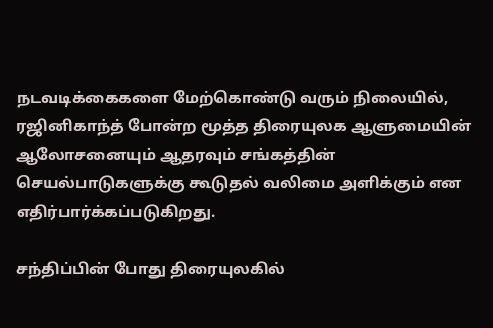நடவடிக்கைகளை மேற்கொண்டு வரும் நிலையில், ரஜினிகாந்த் போன்ற மூத்த திரையுலக ஆளுமையின் ஆலோசனையும் ஆதரவும் சங்கத்தின் செயல்பாடுகளுக்கு கூடுதல் வலிமை அளிக்கும் என எதிர்பார்க்கப்படுகிறது.

சந்திப்பின் போது திரையுலகில்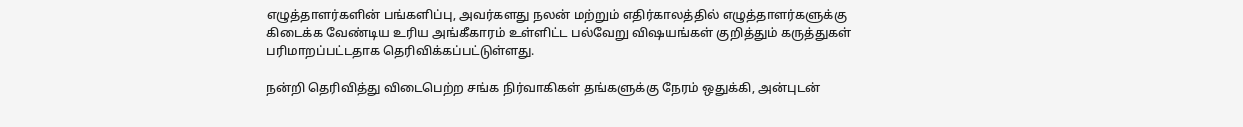எழுத்தாளர்களின் பங்களிப்பு, அவர்களது நலன் மற்றும் எதிர்காலத்தில் எழுத்தாளர்களுக்கு கிடைக்க வேண்டிய உரிய அங்கீகாரம் உள்ளிட்ட பல்வேறு விஷயங்கள் குறித்தும் கருத்துகள் பரிமாறப்பட்டதாக தெரிவிக்கப்பட்டுள்ளது.

நன்றி தெரிவித்து விடைபெற்ற சங்க நிர்வாகிகள் தங்களுக்கு நேரம் ஒதுக்கி, அன்புடன்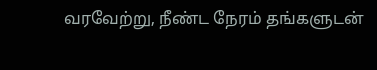வரவேற்று, நீண்ட நேரம் தங்களுடன்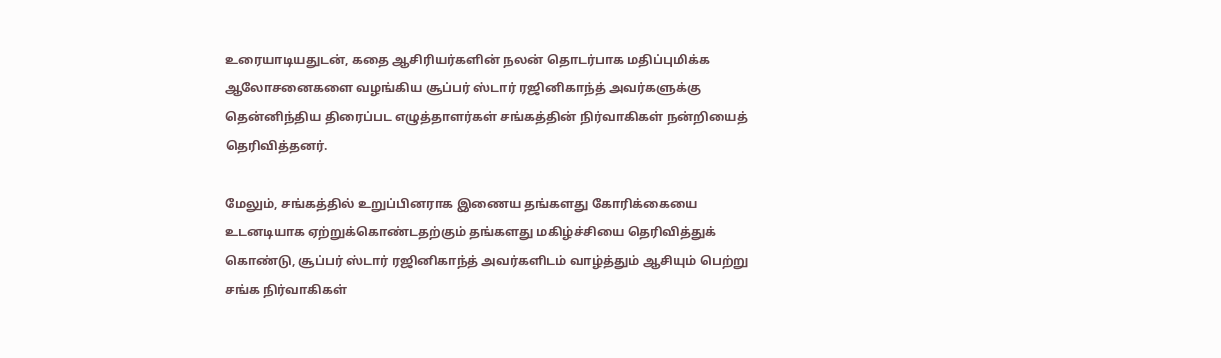உரையாடியதுடன், கதை ஆசிரியர்களின் நலன் தொடர்பாக மதிப்புமிக்க ஆலோசனைகளை வழங்கிய சூப்பர் ஸ்டார் ரஜினிகாந்த் அவர்களுக்கு தென்னிந்திய திரைப்பட எழுத்தாளர்கள் சங்கத்தின் நிர்வாகிகள் நன்றியைத் தெரிவித்தனர்.

மேலும், சங்கத்தில் உறுப்பினராக இணைய தங்களது கோரிக்கையை உடனடியாக ஏற்றுக்கொண்டதற்கும் தங்களது மகிழ்ச்சியை தெரிவித்துக் கொண்டு, சூப்பர் ஸ்டார் ரஜினிகாந்த் அவர்களிடம் வாழ்த்தும் ஆசியும் பெற்று சங்க நிர்வாகிகள்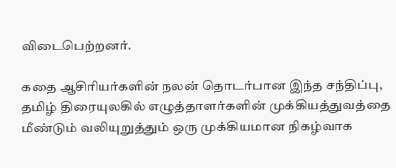விடைபெற்றனர்.

கதை ஆசிரியர்களின் நலன் தொடர்பான இந்த சந்திப்பு, தமிழ் திரையுலகில் எழுத்தாளர்களின் முக்கியத்துவத்தை மீண்டும் வலியுறுத்தும் ஒரு முக்கியமான நிகழ்வாக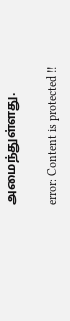அமைந்துள்ளது.

error: Content is protected !!